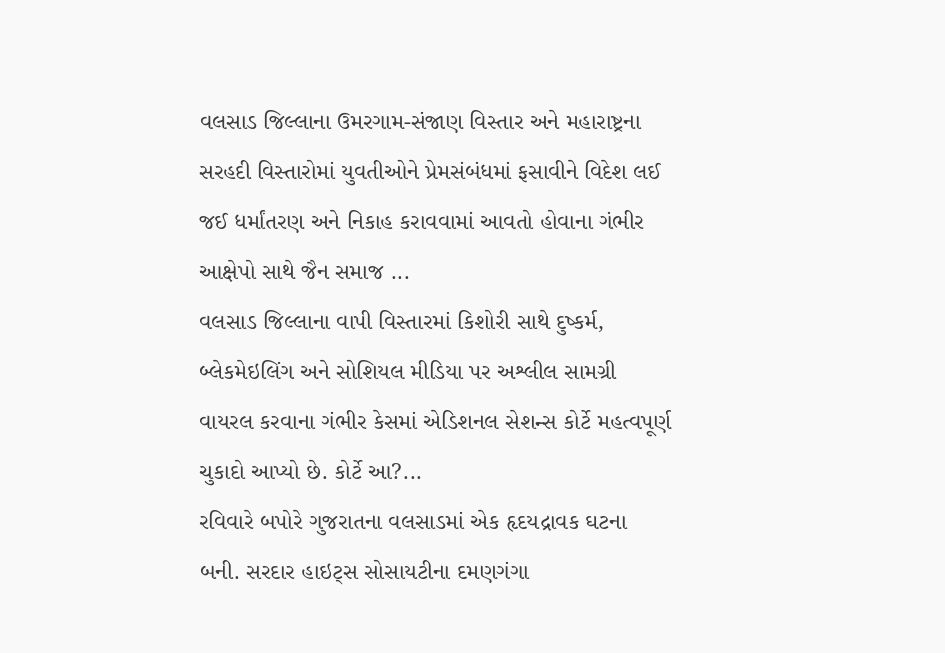વલસાડ જિલ્લાના ઉમરગામ-સંજાણ વિસ્તાર અને મહારાષ્ટ્રના સરહદી વિસ્તારોમાં યુવતીઓને પ્રેમસંબંધમાં ફસાવીને વિદેશ લઈ જઈ ધર્માંતરણ અને નિકાહ કરાવવામાં આવતો હોવાના ગંભીર આક્ષેપો સાથે જૈન સમાજ ...
વલસાડ જિલ્લાના વાપી વિસ્તારમાં કિશોરી સાથે દુષ્કર્મ, બ્લેકમેઇલિંગ અને સોશિયલ મીડિયા પર અશ્લીલ સામગ્રી વાયરલ કરવાના ગંભીર કેસમાં એડિશનલ સેશન્સ કોર્ટે મહત્વપૂર્ણ ચુકાદો આપ્યો છે. કોર્ટે આ?...
રવિવારે બપોરે ગુજરાતના વલસાડમાં એક હૃદયદ્રાવક ઘટના બની. સરદાર હાઇટ્સ સોસાયટીના દમણગંગા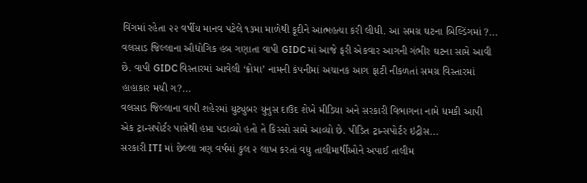વિંગમાં રહેતા ૨૨ વર્ષીય માનવ પટેલે ૧૩મા માળેથી કૂદીને આત્મહત્યા કરી લીધી. આ સમગ્ર ઘટના બિલ્ડિંગમાં ?...
વલસાડ જિલ્લાના ઔદ્યોગિક હબ ગણાતા વાપી GIDC માં આજે ફરી એકવાર આગની ગંભીર ઘટના સામે આવી છે. વાપી GIDC વિસ્તારમાં આવેલી ‘ક્રોમા’ નામની કંપનીમાં અચાનક આગ ફાટી નીકળતાં સમગ્ર વિસ્તારમાં હાહાકાર મચી ગ?...
વલસાડ જિલ્લાના વાપી શહેરમાં યુટ્યુબર યુનુસ દાઉદ શેખે મીડિયા અને સરકારી વિભાગના નામે ધમકી આપી એક ટ્રાન્સપોર્ટર પાસેથી હપ્તા પડાવ્યો હતો તે કિસ્સો સામે આવ્યો છે. પીડિત ટ્રાન્સપોર્ટર ઇદ્રીસ...
સરકારી ITI માં છેલ્લા ત્રણ વર્ષમાં કુલ ૨ લાખ કરતાં વધુ તાલીમાર્થીઓને અપાઈ તાલીમ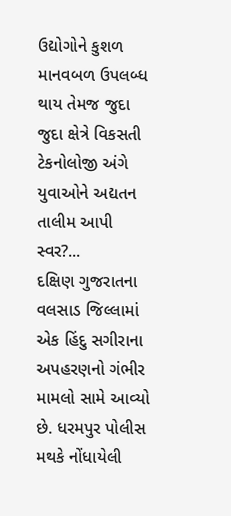ઉદ્યોગોને કુશળ માનવબળ ઉપલબ્ધ થાય તેમજ જુદા જુદા ક્ષેત્રે વિકસતી ટેકનોલોજી અંગે યુવાઓને અદ્યતન તાલીમ આપી સ્વર?...
દક્ષિણ ગુજરાતના વલસાડ જિલ્લામાં એક હિંદુ સગીરાના અપહરણનો ગંભીર મામલો સામે આવ્યો છે. ધરમપુર પોલીસ મથકે નોંધાયેલી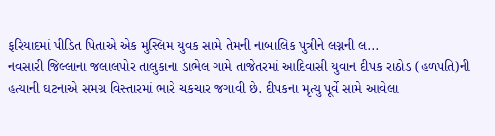ફરિયાદમાં પીડિત પિતાએ એક મુસ્લિમ યુવક સામે તેમની નાબાલિક પુત્રીને લગ્નની લ...
નવસારી જિલ્લાના જલાલપોર તાલુકાના ડાભેલ ગામે તાજેતરમાં આદિવાસી યુવાન દીપક રાઠોડ (હળપતિ)ની હત્યાની ઘટનાએ સમગ્ર વિસ્તારમાં ભારે ચકચાર જગાવી છે. દીપકના મૃત્યુ પૂર્વે સામે આવેલા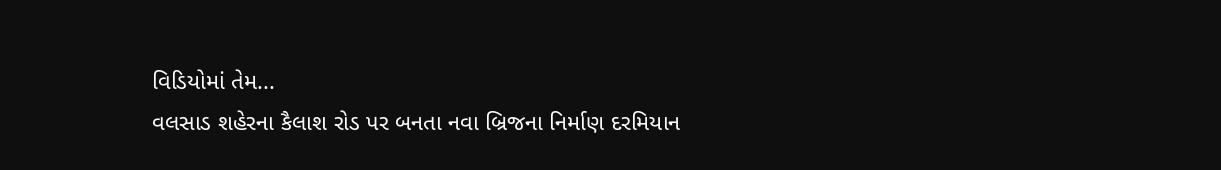વિડિયોમાં તેમ...
વલસાડ શહેરના કૈલાશ રોડ પર બનતા નવા બ્રિજના નિર્માણ દરમિયાન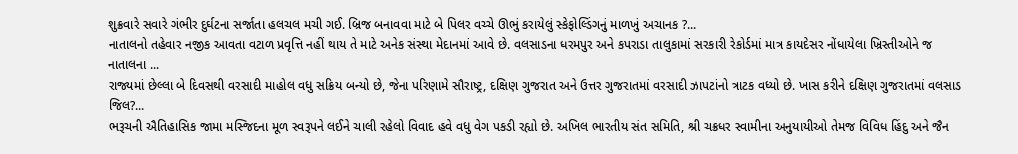શુક્રવારે સવારે ગંભીર દુર્ઘટના સર્જાતા હલચલ મચી ગઈ. બ્રિજ બનાવવા માટે બે પિલર વચ્ચે ઊભું કરાયેલું સ્કેફોલ્ડિંગનું માળખું અચાનક ?...
નાતાલનો તહેવાર નજીક આવતા વટાળ પ્રવૃત્તિ નહીં થાય તે માટે અનેક સંસ્થા મેદાનમાં આવે છે. વલસાડના ધરમપુર અને કપરાડા તાલુકામાં સરકારી રેકોર્ડમાં માત્ર કાયદેસર નોંધાયેલા ખ્રિસ્તીઓને જ નાતાલના ...
રાજ્યમાં છેલ્લા બે દિવસથી વરસાદી માહોલ વધુ સક્રિય બન્યો છે, જેના પરિણામે સૌરાષ્ટ્ર, દક્ષિણ ગુજરાત અને ઉત્તર ગુજરાતમાં વરસાદી ઝાપટાંનો ત્રાટક વધ્યો છે. ખાસ કરીને દક્ષિણ ગુજરાતમાં વલસાડ જિલ?...
ભરૂચની ઐતિહાસિક જામા મસ્જિદના મૂળ સ્વરૂપને લઈને ચાલી રહેલો વિવાદ હવે વધુ વેગ પકડી રહ્યો છે. અખિલ ભારતીય સંત સમિતિ, શ્રી ચક્રધર સ્વામીના અનુયાયીઓ તેમજ વિવિધ હિંદુ અને જૈન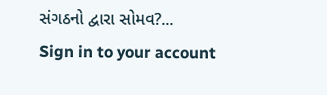સંગઠનો દ્વારા સોમવ?...
Sign in to your account